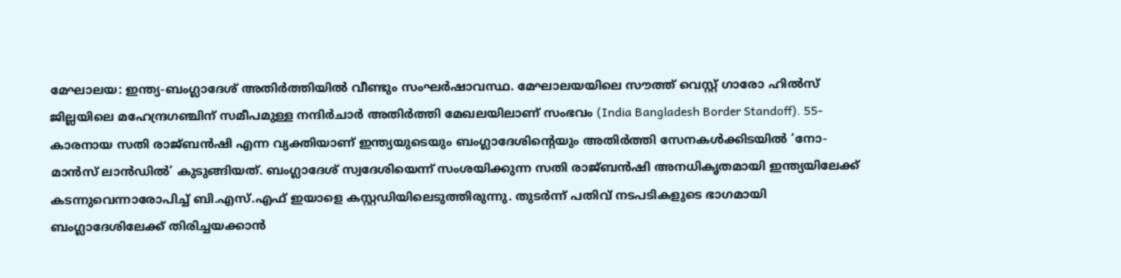മേഘാലയ: ഇന്ത്യ-ബംഗ്ലാദേശ് അതിർത്തിയിൽ വീണ്ടും സംഘർഷാവസ്ഥ. മേഘാലയയിലെ സൗത്ത് വെസ്റ്റ് ഗാരോ ഹിൽസ് ജില്ലയിലെ മഹേന്ദ്രഗഞ്ചിന് സമീപമുള്ള നന്ദിർചാർ അതിർത്തി മേഖലയിലാണ് സംഭവം (India Bangladesh Border Standoff). 55-കാരനായ സതി രാജ്ബൻഷി എന്ന വ്യക്തിയാണ് ഇന്ത്യയുടെയും ബംഗ്ലാദേശിന്റെയും അതിർത്തി സേനകൾക്കിടയിൽ ‘നോ-മാൻസ് ലാൻഡിൽ’ കുടുങ്ങിയത്. ബംഗ്ലാദേശ് സ്വദേശിയെന്ന് സംശയിക്കുന്ന സതി രാജ്ബൻഷി അനധികൃതമായി ഇന്ത്യയിലേക്ക് കടന്നുവെന്നാരോപിച്ച് ബി.എസ്.എഫ് ഇയാളെ കസ്റ്റഡിയിലെടുത്തിരുന്നു. തുടർന്ന് പതിവ് നടപടികളുടെ ഭാഗമായി ബംഗ്ലാദേശിലേക്ക് തിരിച്ചയക്കാൻ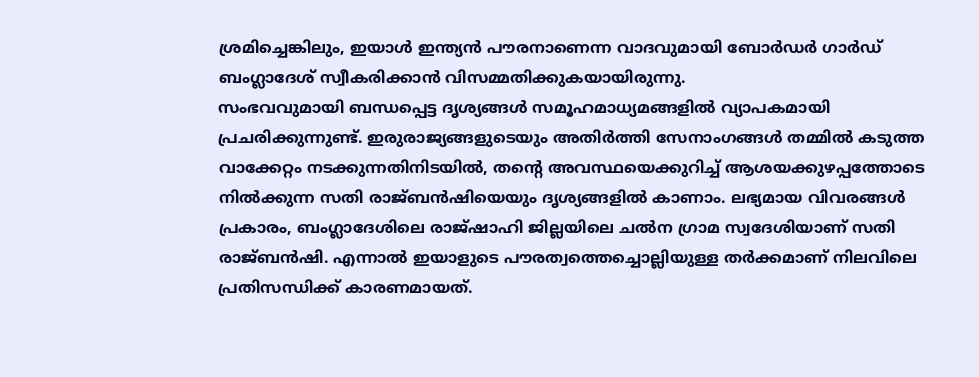ശ്രമിച്ചെങ്കിലും, ഇയാൾ ഇന്ത്യൻ പൗരനാണെന്ന വാദവുമായി ബോർഡർ ഗാർഡ് ബംഗ്ലാദേശ് സ്വീകരിക്കാൻ വിസമ്മതിക്കുകയായിരുന്നു.
സംഭവവുമായി ബന്ധപ്പെട്ട ദൃശ്യങ്ങൾ സമൂഹമാധ്യമങ്ങളിൽ വ്യാപകമായി പ്രചരിക്കുന്നുണ്ട്. ഇരുരാജ്യങ്ങളുടെയും അതിർത്തി സേനാംഗങ്ങൾ തമ്മിൽ കടുത്ത വാക്കേറ്റം നടക്കുന്നതിനിടയിൽ, തന്റെ അവസ്ഥയെക്കുറിച്ച് ആശയക്കുഴപ്പത്തോടെ നിൽക്കുന്ന സതി രാജ്ബൻഷിയെയും ദൃശ്യങ്ങളിൽ കാണാം. ലഭ്യമായ വിവരങ്ങൾ പ്രകാരം, ബംഗ്ലാദേശിലെ രാജ്ഷാഹി ജില്ലയിലെ ചൽന ഗ്രാമ സ്വദേശിയാണ് സതി രാജ്ബൻഷി. എന്നാൽ ഇയാളുടെ പൗരത്വത്തെച്ചൊല്ലിയുള്ള തർക്കമാണ് നിലവിലെ പ്രതിസന്ധിക്ക് കാരണമായത്.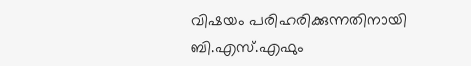വിഷയം പരിഹരിക്കുന്നതിനായി ബി.എസ്.എഫും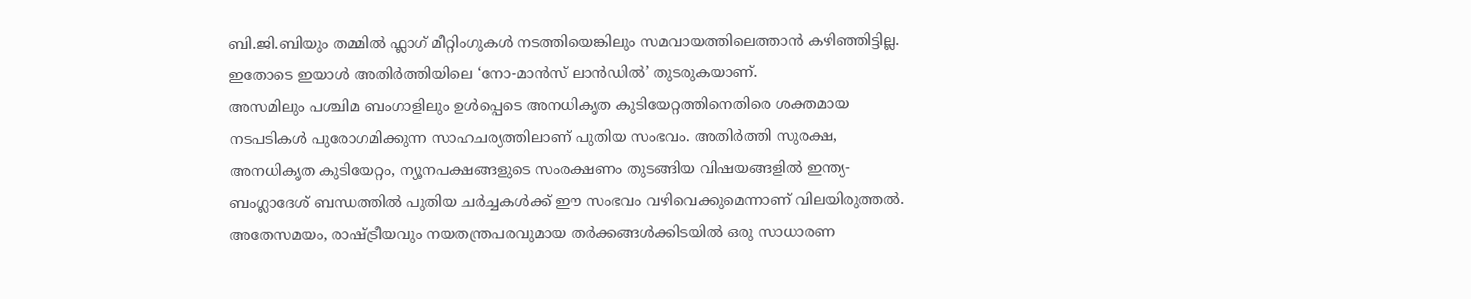ബി.ജി.ബിയും തമ്മിൽ ഫ്ലാഗ് മീറ്റിംഗുകൾ നടത്തിയെങ്കിലും സമവായത്തിലെത്താൻ കഴിഞ്ഞിട്ടില്ല. ഇതോടെ ഇയാൾ അതിർത്തിയിലെ ‘നോ-മാൻസ് ലാൻഡിൽ’ തുടരുകയാണ്.
അസമിലും പശ്ചിമ ബംഗാളിലും ഉൾപ്പെടെ അനധികൃത കുടിയേറ്റത്തിനെതിരെ ശക്തമായ നടപടികൾ പുരോഗമിക്കുന്ന സാഹചര്യത്തിലാണ് പുതിയ സംഭവം. അതിർത്തി സുരക്ഷ, അനധികൃത കുടിയേറ്റം, ന്യൂനപക്ഷങ്ങളുടെ സംരക്ഷണം തുടങ്ങിയ വിഷയങ്ങളിൽ ഇന്ത്യ-ബംഗ്ലാദേശ് ബന്ധത്തിൽ പുതിയ ചർച്ചകൾക്ക് ഈ സംഭവം വഴിവെക്കുമെന്നാണ് വിലയിരുത്തൽ. അതേസമയം, രാഷ്ട്രീയവും നയതന്ത്രപരവുമായ തർക്കങ്ങൾക്കിടയിൽ ഒരു സാധാരണ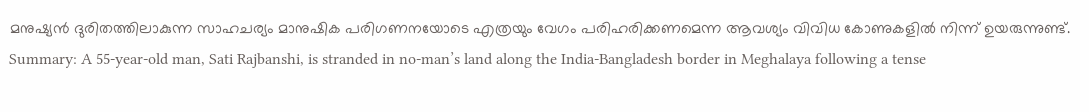മനുഷ്യൻ ദുരിതത്തിലാകുന്ന സാഹചര്യം മാനുഷിക പരിഗണനയോടെ എത്രയും വേഗം പരിഹരിക്കണമെന്ന ആവശ്യം വിവിധ കോണുകളിൽ നിന്ന് ഉയരുന്നുണ്ട്.
Summary: A 55-year-old man, Sati Rajbanshi, is stranded in no-man’s land along the India-Bangladesh border in Meghalaya following a tense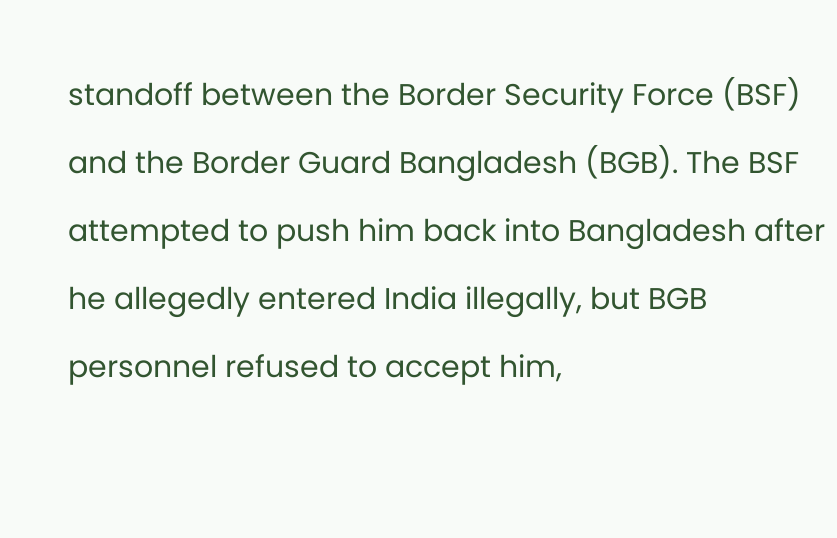standoff between the Border Security Force (BSF) and the Border Guard Bangladesh (BGB). The BSF attempted to push him back into Bangladesh after he allegedly entered India illegally, but BGB personnel refused to accept him,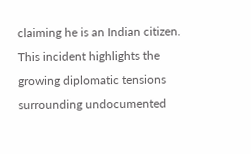claiming he is an Indian citizen. This incident highlights the growing diplomatic tensions surrounding undocumented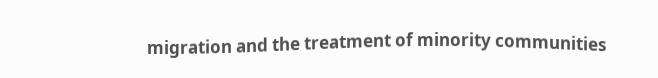migration and the treatment of minority communities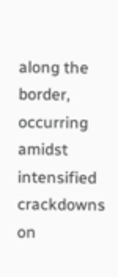along the border, occurring amidst intensified crackdowns on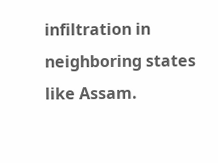infiltration in neighboring states like Assam.